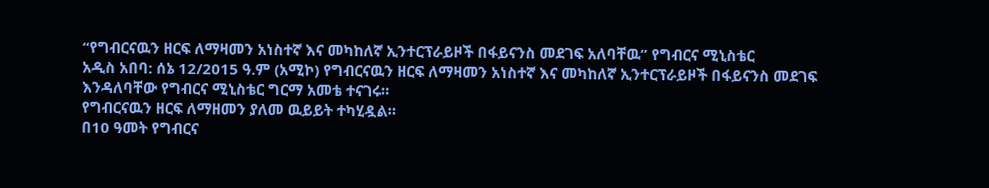“የግብርናዉን ዘርፍ ለማዛመን አነስተኛ እና መካከለኛ ኢንተርፕራይዞች በፋይናንስ መደገፍ አለባቸዉ” የግብርና ሚኒስቴር
አዲስ አበባ: ሰኔ 12/2015 ዓ.ም (አሚኮ) የግብርናዉን ዘርፍ ለማዛመን አነስተኛ እና መካከለኛ ኢንተርፕራይዞች በፋይናንስ መደገፍ እንዳለባቸው የግብርና ሚኒስቴር ግርማ አመቴ ተናገሩ።
የግብርናዉን ዘርፍ ለማዘመን ያለመ ዉይይት ተካሂዷል።
በ10 ዓመት የግብርና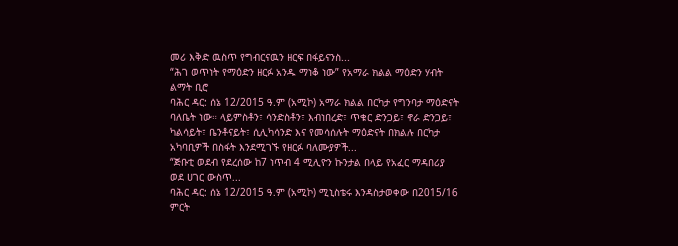መሪ እቅድ ዉስጥ የግብርናዉን ዘርፍ በፋይናንስ...
“ሕገ ወጥነት የማዕድን ዘርፉ አንዱ ማነቆ ነው” የአማራ ክልል ማዕድን ሃብት ልማት ቢሮ
ባሕር ዳር: ሰኔ 12/2015 ዓ.ም (አሚኮ) አማራ ክልል በርካታ የግንባታ ማዕድናት ባለቤት ነው። ላይምስቶን፣ ሳንድስቶን፣ እብነበረድ፣ ጥቁር ድንጋይ፣ ኖራ ድንጋይ፣ ካልሳይት፣ ቤንቶናይት፣ ሲሊካሳንድ እና የመሳሰሉት ማዕድናት በክልሉ በርካታ አካባቢዎች በስፋት እንደሚገኙ የዘርፉ ባለሙያዎች...
“ጅቡቲ ወደብ የደረሰው ከ7 ነጥብ 4 ሚሊዮን ኩንታል በላይ የአፈር ማዳበሪያ ወደ ሀገር ውስጥ...
ባሕር ዳር: ሰኔ 12/2015 ዓ.ም (አሚኮ) ሚኒስቴሩ እንዳስታወቀው በ2015/16 ምርት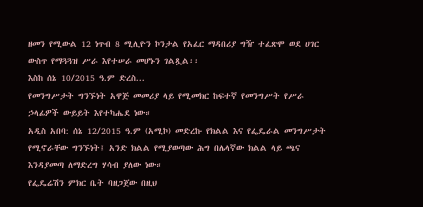ዘመን የሚውል 12 ነጥብ 8 ሚሊዮን ኮንታል የአፈር ማዳበሪያ ግዥ ተፈጽሞ ወደ ሀገር ውስጥ የማጓጓዝ ሥራ እየተሠራ መሆኑን ገልጿል፡፡
እስከ ሰኔ 10/2015 ዓ.ም ድረስ...
የመንግሥታት ግንኙነት አዋጅ መመሪያ ላይ የሚመክር ከፍተኛ የመንግሥት የሥራ ኃላፊዎች ውይይት እየተካሔደ ነው።
አዲስ አበባ: ሰኔ 12/2015 ዓ.ም (አሚኮ) መድረኩ የክልል እና የፌዴራል መንግሥታት የሚኖራቸው ግንኙነት፤ አንድ ክልል የሚያወጣው ሕግ በሌላኛው ክልል ላይ ጫና እንዳያመጣ ለማድረግ ሃሳብ ያለው ነው።
የፌዴሬሽን ምክር ቤት ባዘጋጀው በዚህ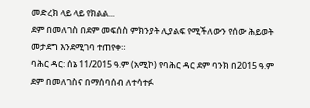መድረክ ላይ ላይ የክልል...
ደም በመለገስ በደም መፍሰስ ምክንያት ሊያልፍ የሚችለውን የሰው ሕይወት መታደግ እንደሚገባ ተጠየቀ።
ባሕር ዳር: ሰኔ 11/2015 ዓ.ም (አሚኮ) የባሕር ዳር ደም ባንክ በ2015 ዓ.ም ደም በመለገስና በማሰባሰብ ለተሳተፉ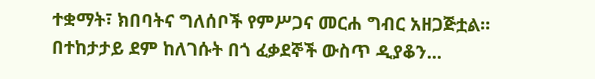ተቋማት፣ ክበባትና ግለሰቦች የምሥጋና መርሐ ግብር አዘጋጅቷል። በተከታታይ ደም ከለገሱት በጎ ፈቃደኞች ውስጥ ዲያቆን...